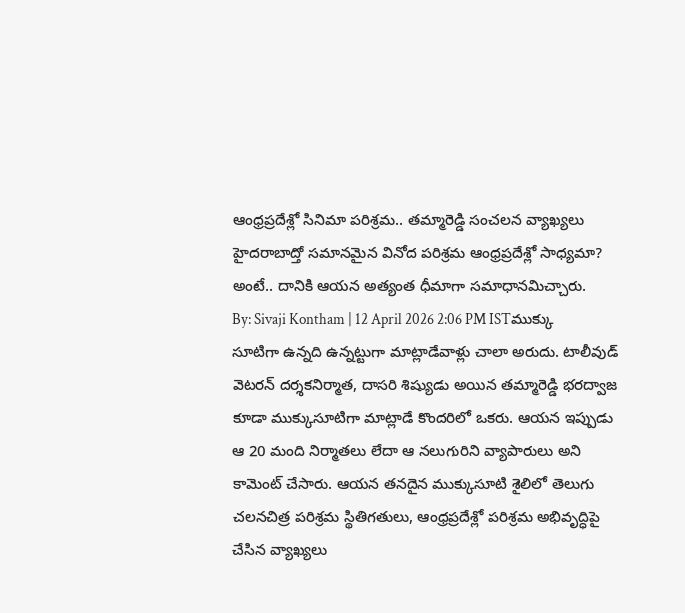ఆంధ్రప్రదేశ్లో సినిమా పరిశ్రమ.. తమ్మారెడ్డి సంచలన వ్యాఖ్యలు
హైదరాబాద్తో సమానమైన వినోద పరిశ్రమ ఆంధ్రప్రదేశ్లో సాధ్యమా? అంటే.. దానికి ఆయన అత్యంత ధీమాగా సమాధానమిచ్చారు.
By: Sivaji Kontham | 12 April 2026 2:06 PM ISTముక్కు సూటిగా ఉన్నది ఉన్నట్టుగా మాట్లాడేవాళ్లు చాలా అరుదు. టాలీవుడ్ వెటరన్ దర్శకనిర్మాత, దాసరి శిష్యుడు అయిన తమ్మారెడ్డి భరద్వాజ కూడా ముక్కుసూటిగా మాట్లాడే కొందరిలో ఒకరు. ఆయన ఇప్పుడు ఆ 20 మంది నిర్మాతలు లేదా ఆ నలుగురిని వ్యాపారులు అని కామెంట్ చేసారు. ఆయన తనదైన ముక్కుసూటి శైలిలో తెలుగు చలనచిత్ర పరిశ్రమ స్థితిగతులు, ఆంధ్రప్రదేశ్లో పరిశ్రమ అభివృద్ధిపై చేసిన వ్యాఖ్యలు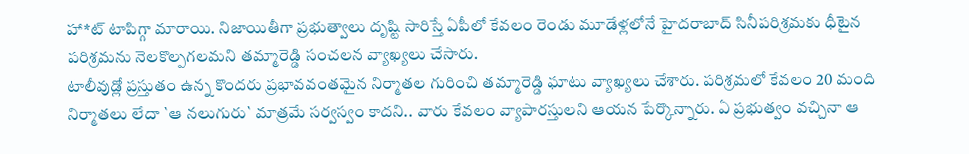హా*ట్ టాపిగ్గా మారాయి. నిజాయితీగా ప్రభుత్వాలు దృష్టి సారిస్తే ఏపీలో కేవలం రెండు మూడేళ్లలోనే హైదరాబాద్ సినీపరిశ్రమకు ధీటైన పరిశ్రమను నెలకొల్పగలమని తమ్మారెడ్డి సంచలన వ్యాఖ్యలు చేసారు.
టాలీవుడ్లో ప్రస్తుతం ఉన్న కొందరు ప్రభావవంతమైన నిర్మాతల గురించి తమ్మారెడ్డి ఘాటు వ్యాఖ్యలు చేశారు. పరిశ్రమలో కేవలం 20 మంది నిర్మాతలు లేదా `ఆ నలుగురు` మాత్రమే సర్వస్వం కాదని.. వారు కేవలం వ్యాపారస్తులని ఆయన పేర్కొన్నారు. ఏ ప్రభుత్వం వచ్చినా ఆ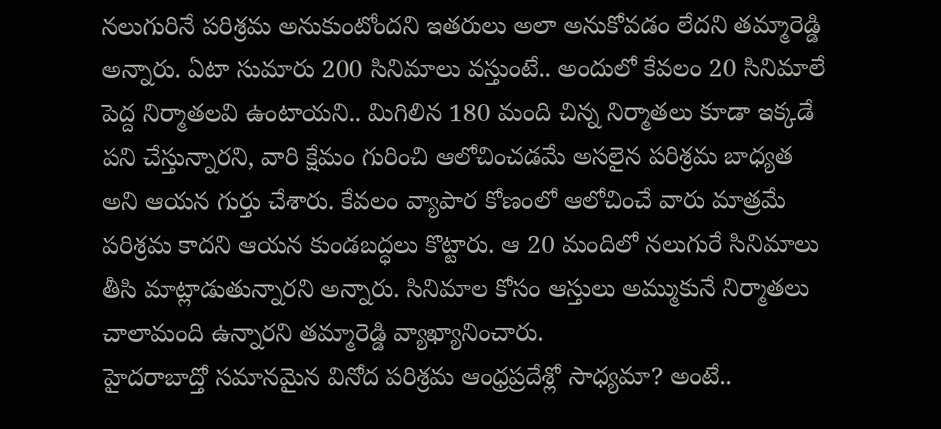నలుగురినే పరిశ్రమ అనుకుంటోందని ఇతరులు అలా అనుకోవడం లేదని తమ్మారెడ్డి అన్నారు. ఏటా సుమారు 200 సినిమాలు వస్తుంటే.. అందులో కేవలం 20 సినిమాలే పెద్ద నిర్మాతలవి ఉంటాయని.. మిగిలిన 180 మంది చిన్న నిర్మాతలు కూడా ఇక్కడే పని చేస్తున్నారని, వారి క్షేమం గురించి ఆలోచించడమే అసలైన పరిశ్రమ బాధ్యత అని ఆయన గుర్తు చేశారు. కేవలం వ్యాపార కోణంలో ఆలోచించే వారు మాత్రమే పరిశ్రమ కాదని ఆయన కుండబద్ధలు కొట్టారు. ఆ 20 మందిలో నలుగురే సినిమాలు తీసి మాట్లాడుతున్నారని అన్నారు. సినిమాల కోసం ఆస్తులు అమ్ముకునే నిర్మాతలు చాలామంది ఉన్నారని తమ్మారెడ్డి వ్యాఖ్యానించారు.
హైదరాబాద్తో సమానమైన వినోద పరిశ్రమ ఆంధ్రప్రదేశ్లో సాధ్యమా? అంటే..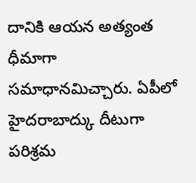దానికి ఆయన అత్యంత ధీమాగా సమాధానమిచ్చారు. ఏపీలో హైదరాబాద్కు దీటుగా పరిశ్రమ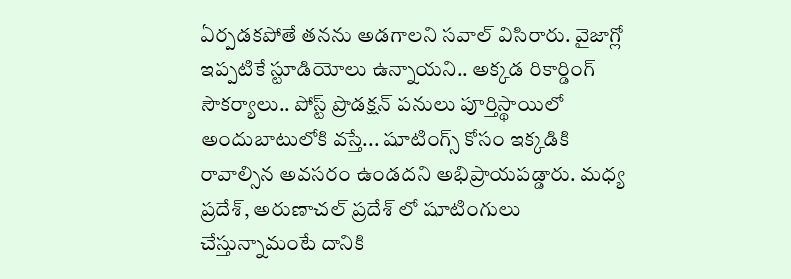ఏర్పడకపోతే తనను అడగాలని సవాల్ విసిరారు. వైజాగ్లో ఇప్పటికే స్టూడియోలు ఉన్నాయని.. అక్కడ రికార్డింగ్ సౌకర్యాలు.. పోస్ట్ ప్రొడక్షన్ పనులు పూర్తిస్థాయిలో అందుబాటులోకి వస్తే... షూటింగ్స్ కోసం ఇక్కడికి రావాల్సిన అవసరం ఉండదని అభిప్రాయపడ్డారు. మధ్య ప్రదేశ్, అరుణాచల్ ప్రదేశ్ లో షూటింగులు చేస్తున్నామంటే దానికి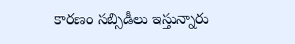కారణం సబ్సిడీలు ఇస్తున్నారు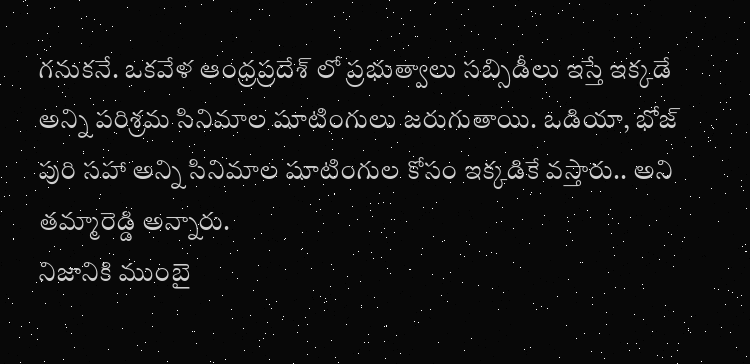గనుకనే. ఒకవేళ ఆంధ్రప్రదేశ్ లో ప్రభుత్వాలు సబ్సిడీలు ఇస్తే ఇక్కడే అన్ని పరిశ్రమ సినిమాల షూటింగులు జరుగుతాయి. ఒడియా, భోజ్ పురి సహా అన్ని సినిమాల షూటింగుల కోసం ఇక్కడికే వస్తారు.. అని తమ్మారెడ్డి అన్నారు.
నిజానికి ముంబై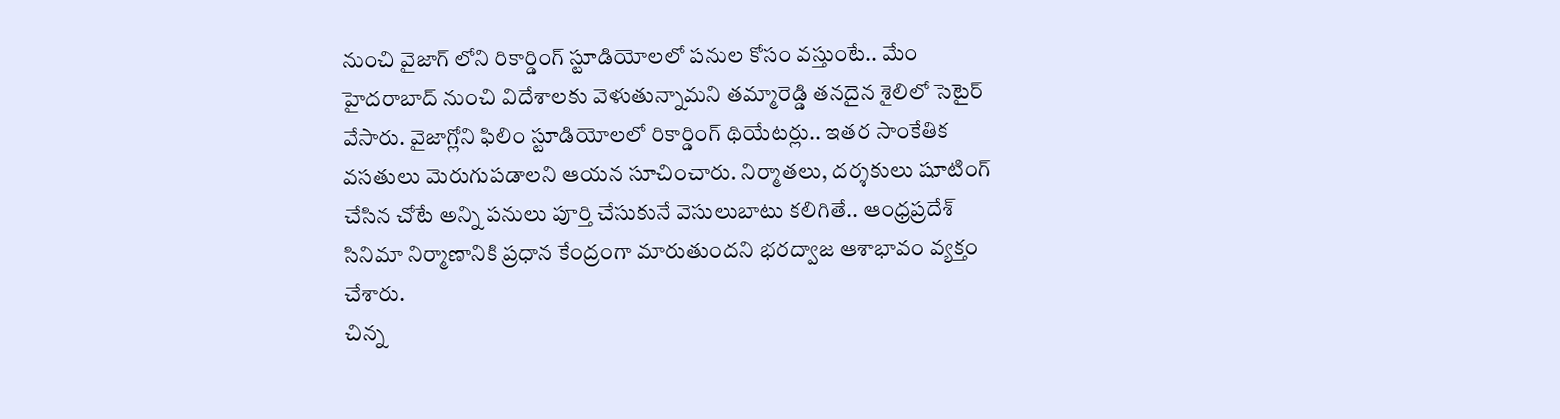నుంచి వైజాగ్ లోని రికార్డింగ్ స్టూడియోలలో పనుల కోసం వస్తుంటే.. మేం హైదరాబాద్ నుంచి విదేశాలకు వెళుతున్నామని తమ్మారెడ్డి తనదైన శైలిలో సెటైర్ వేసారు. వైజాగ్లోని ఫిలిం స్టూడియోలలో రికార్డింగ్ థియేటర్లు.. ఇతర సాంకేతిక వసతులు మెరుగుపడాలని ఆయన సూచించారు. నిర్మాతలు, దర్శకులు షూటింగ్ చేసిన చోటే అన్ని పనులు పూర్తి చేసుకునే వెసులుబాటు కలిగితే.. ఆంధ్రప్రదేశ్ సినిమా నిర్మాణానికి ప్రధాన కేంద్రంగా మారుతుందని భరద్వాజ ఆశాభావం వ్యక్తం చేశారు.
చిన్న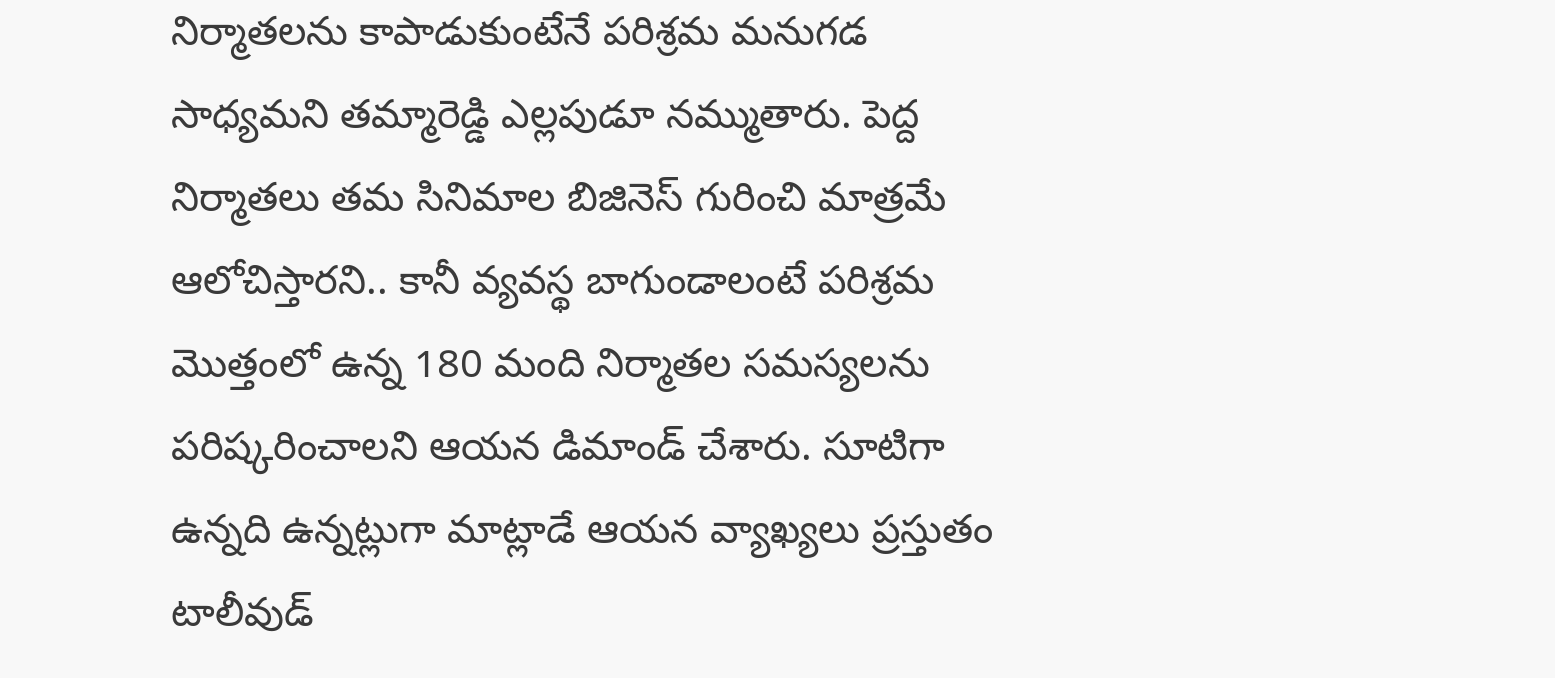నిర్మాతలను కాపాడుకుంటేనే పరిశ్రమ మనుగడ సాధ్యమని తమ్మారెడ్డి ఎల్లపుడూ నమ్ముతారు. పెద్ద నిర్మాతలు తమ సినిమాల బిజినెస్ గురించి మాత్రమే ఆలోచిస్తారని.. కానీ వ్యవస్థ బాగుండాలంటే పరిశ్రమ మొత్తంలో ఉన్న 180 మంది నిర్మాతల సమస్యలను పరిష్కరించాలని ఆయన డిమాండ్ చేశారు. సూటిగా ఉన్నది ఉన్నట్లుగా మాట్లాడే ఆయన వ్యాఖ్యలు ప్రస్తుతం టాలీవుడ్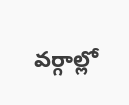వర్గాల్లో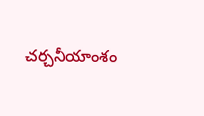చర్చనీయాంశం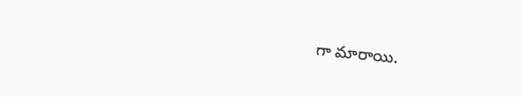గా మారాయి.